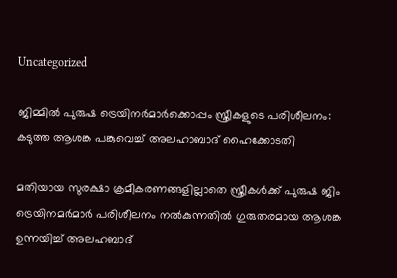Uncategorized

ജിമ്മില്‍ പുരുഷ ട്രെയിനര്‍മാര്‍ക്കൊപ്പം സ്ത്രീകളുടെ പരിശീലനം: കടുത്ത ആശങ്ക പങ്കുവെച്ച് അലഹാബാദ് ഹൈക്കോടതി

മതിയായ സുരക്ഷാ ക്രമീകരണങ്ങളില്ലാതെ സ്ത്രീകള്‍ക്ക് പുരുഷ ജിം ട്രെയിനമര്‍മാര്‍ പരിശീലനം നല്‍കുന്നതില്‍ ഗുരുതരമായ ആശങ്ക ഉന്നയിച്ച് അലഹബാദ്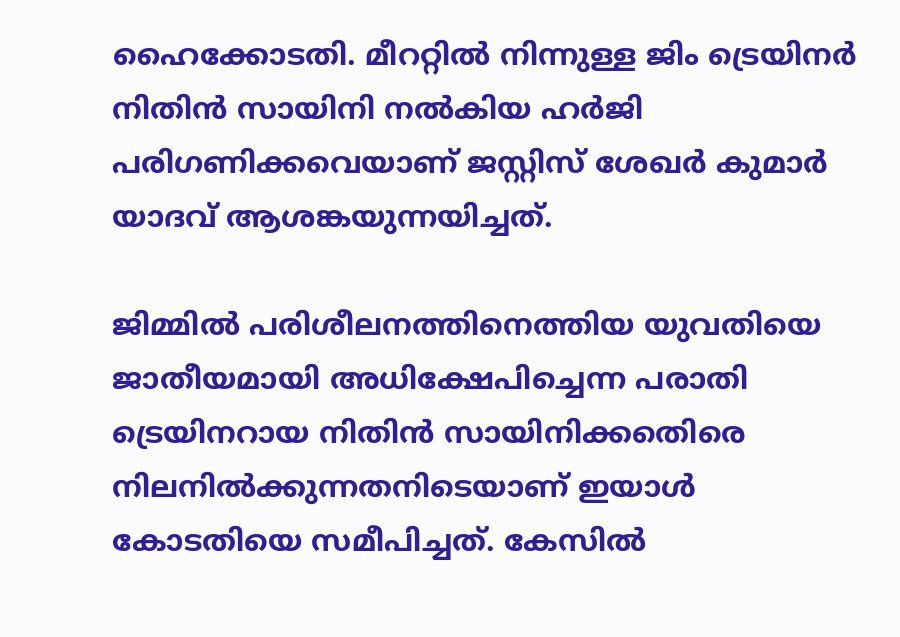ഹൈക്കോടതി. മീററ്റില്‍ നിന്നുള്ള ജിം ട്രെയിനര്‍ നിതിന്‍ സായിനി നല്‍കിയ ഹര്‍ജി പരിഗണിക്കവെയാണ് ജസ്റ്റിസ് ശേഖര്‍ കുമാര്‍ യാദവ് ആശങ്കയുന്നയിച്ചത്.

ജിമ്മില്‍ പരിശീലനത്തിനെത്തിയ യുവതിയെ ജാതീയമായി അധിക്ഷേപിച്ചെന്ന പരാതി ട്രെയിനറായ നിതിന്‍ സായിനിക്കതെിരെ നിലനില്‍ക്കുന്നതനിടെയാണ് ഇയാള്‍ കോടതിയെ സമീപിച്ചത്. കേസില്‍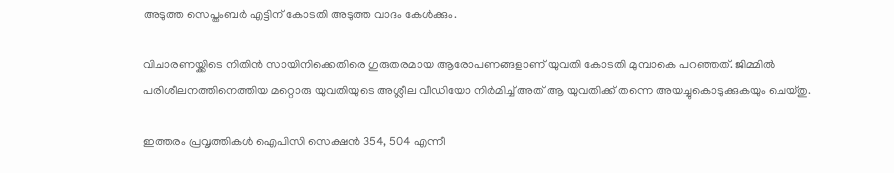അടുത്ത സെപ്തംബര്‍ എട്ടിന് കോടതി അടുത്ത വാദം കേള്‍ക്കും.

വിചാരണയ്ക്കിടെ നിതിന്‍ സായിനിക്കെതിരെ ഗുരുതരമായ ആരോപണങ്ങളാണ് യുവതി കോടതി മുമ്പാകെ പറഞ്ഞത്. ജിമ്മില്‍ പരിശീലനത്തിനെത്തിയ മറ്റൊരു യുവതിയുടെ അശ്ലീല വീഡിയോ നിര്‍മിച്ച് അത് ആ യുവതിക്ക് തന്നെ അയച്ചുകൊടുക്കുകയും ചെയ്തു.

ഇത്തരം പ്രവൃത്തികള്‍ ഐപിസി സെക്ഷന്‍ 354, 504 എന്നീ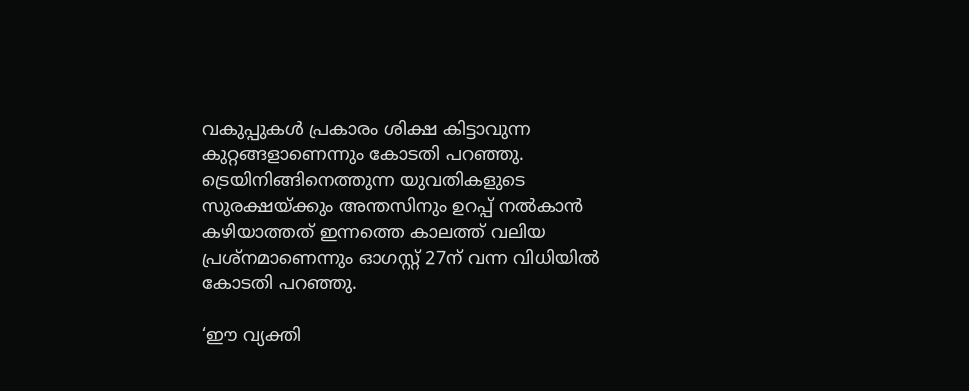വകുപ്പുകള്‍ പ്രകാരം ശിക്ഷ കിട്ടാവുന്ന കുറ്റങ്ങളാണെന്നും കോടതി പറഞ്ഞു. ട്രെയിനിങ്ങിനെത്തുന്ന യുവതികളുടെ സുരക്ഷയ്ക്കും അന്തസിനും ഉറപ്പ് നല്‍കാന്‍ കഴിയാത്തത് ഇന്നത്തെ കാലത്ത് വലിയ പ്രശ്‌നമാണെന്നും ഓഗസ്റ്റ് 27ന് വന്ന വിധിയില്‍ കോടതി പറഞ്ഞു.

‘ഈ വ്യക്തി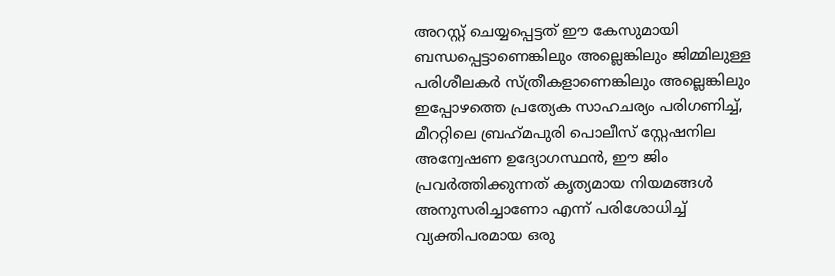അറസ്റ്റ് ചെയ്യപ്പെട്ടത് ഈ കേസുമായി ബന്ധപ്പെട്ടാണെങ്കിലും അല്ലെങ്കിലും ജിമ്മിലുള്ള പരിശീലകര്‍ സ്ത്രീകളാണെങ്കിലും അല്ലെങ്കിലും ഇപ്പോഴത്തെ പ്രത്യേക സാഹചര്യം പരിഗണിച്ച്, മീററ്റിലെ ബ്രഹ്‌മപുരി പൊലീസ് സ്റ്റേഷനില അന്വേഷണ ഉദ്യോഗസ്ഥന്‍, ഈ ജിം പ്രവര്‍ത്തിക്കുന്നത് കൃത്യമായ നിയമങ്ങള്‍ അനുസരിച്ചാണോ എന്ന് പരിശോധിച്ച് വ്യക്തിപരമായ ഒരു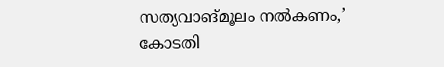സത്യവാങ്മൂലം നല്‍കണം,’ കോടതി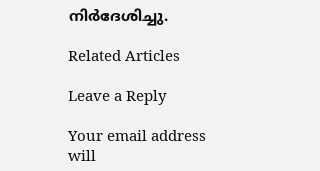നിര്‍ദേശിച്ചു.

Related Articles

Leave a Reply

Your email address will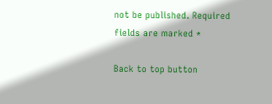not be published. Required fields are marked *

Back to top button